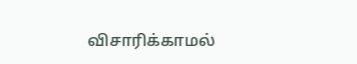விசாரிக்காமல்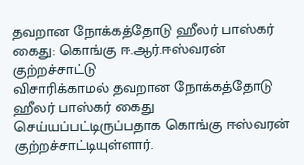தவறான நோக்கத்தோடு ஹீலர் பாஸ்கர் கைது: கொங்கு ஈ.ஆர்.ஈஸ்வரன் குற்றச்சாட்டு
விசாரிக்காமல் தவறான நோக்கத்தோடு ஹீலர் பாஸ்கர் கைது செய்யப்பட்டிருப்பதாக கொங்கு ஈஸ்வரன் குற்றச்சாட்டியுள்ளார்.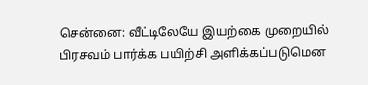சென்னை: வீட்டிலேயே இயற்கை முறையில் பிரசவம் பார்க்க பயிற்சி அளிக்கப்படுமென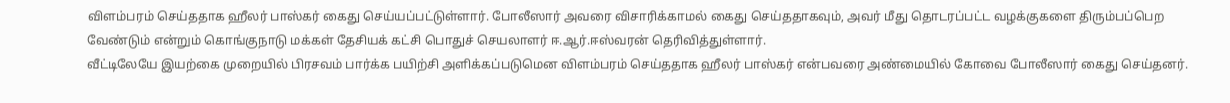விளம்பரம் செய்ததாக ஹீலர் பாஸ்கர் கைது செய்யப்பட்டுள்ளார். போலீஸார் அவரை விசாரிக்காமல் கைது செய்ததாகவும், அவர் மீது தொடரப்பட்ட வழக்குகளை திரும்பப்பெற வேண்டும் என்றும் கொங்குநாடு மக்கள் தேசியக் கட்சி பொதுச் செயலாளர் ஈ.ஆர்.ஈஸ்வரன் தெரிவித்துள்ளார்.
வீட்டிலேயே இயற்கை முறையில் பிரசவம் பார்க்க பயிற்சி அளிக்கப்படுமென விளம்பரம் செய்ததாக ஹீலர் பாஸ்கர் என்பவரை அண்மையில் கோவை போலீஸார் கைது செய்தனர்.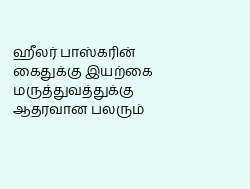ஹீலர் பாஸ்கரின் கைதுக்கு இயற்கை மருத்துவத்துக்கு ஆதரவான பலரும்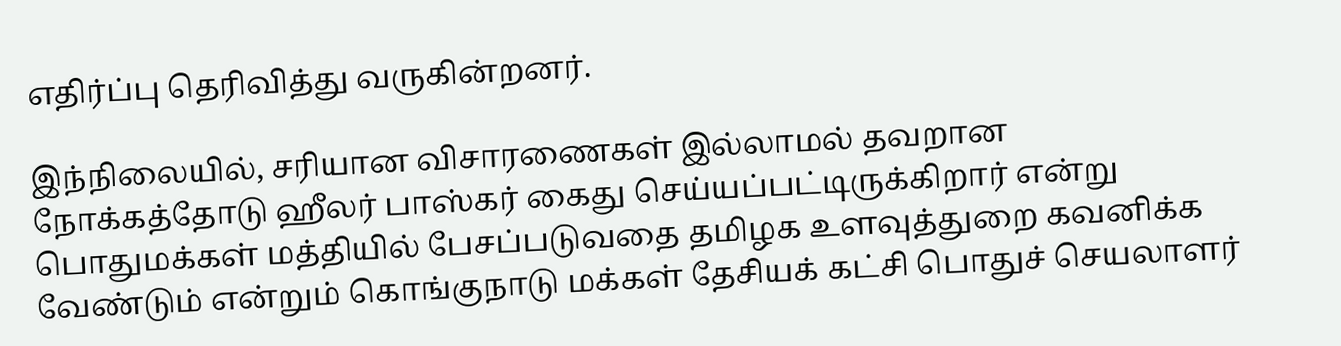எதிர்ப்பு தெரிவித்து வருகின்றனர்.

இந்நிலையில், சரியான விசாரணைகள் இல்லாமல் தவறான நோக்கத்தோடு ஹீலர் பாஸ்கர் கைது செய்யப்பட்டிருக்கிறார் என்று பொதுமக்கள் மத்தியில் பேசப்படுவதை தமிழக உளவுத்துறை கவனிக்க வேண்டும் என்றும் கொங்குநாடு மக்கள் தேசியக் கட்சி பொதுச் செயலாளர்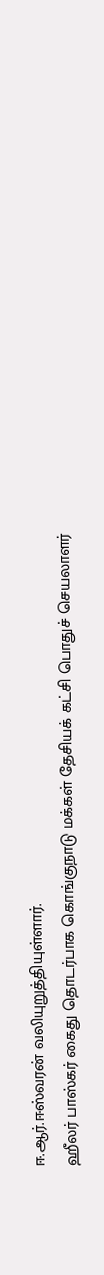ஈ.ஆர்.ஈஸ்வரன் வலியுறுத்தியுள்ளார்.
ஹீலர் பாஸ்கர் கைது தொடர்பாக கொங்குநாடு மக்கள் தேசியக் கட்சி பொதுச் செயலாளர்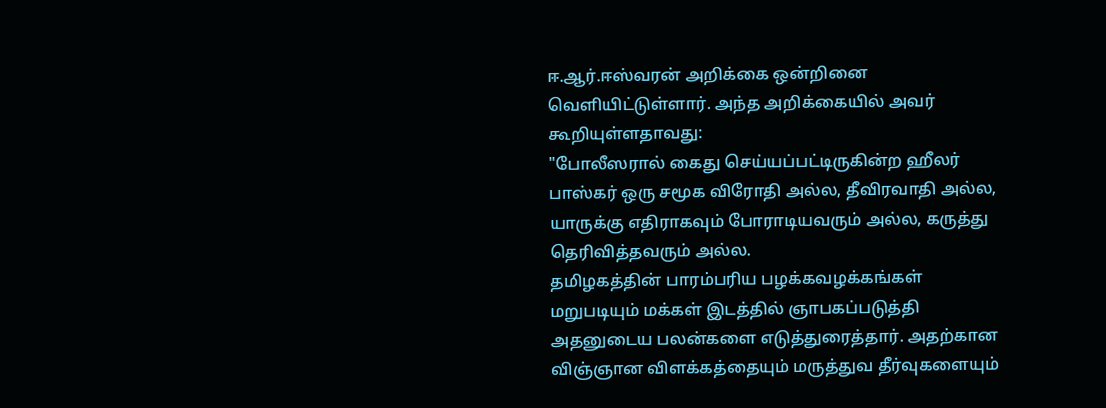ஈ.ஆர்.ஈஸ்வரன் அறிக்கை ஒன்றினை வெளியிட்டுள்ளார். அந்த அறிக்கையில் அவர் கூறியுள்ளதாவது:
"போலீஸரால் கைது செய்யப்பட்டிருகின்ற ஹீலர் பாஸ்கர் ஒரு சமூக விரோதி அல்ல, தீவிரவாதி அல்ல, யாருக்கு எதிராகவும் போராடியவரும் அல்ல, கருத்து தெரிவித்தவரும் அல்ல.
தமிழகத்தின் பாரம்பரிய பழக்கவழக்கங்கள் மறுபடியும் மக்கள் இடத்தில் ஞாபகப்படுத்தி அதனுடைய பலன்களை எடுத்துரைத்தார். அதற்கான விஞ்ஞான விளக்கத்தையும் மருத்துவ தீர்வுகளையும்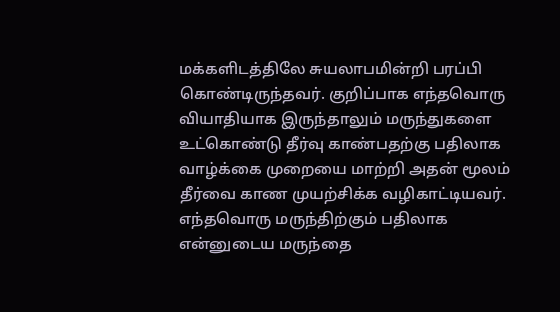மக்களிடத்திலே சுயலாபமின்றி பரப்பி கொண்டிருந்தவர். குறிப்பாக எந்தவொரு வியாதியாக இருந்தாலும் மருந்துகளை உட்கொண்டு தீர்வு காண்பதற்கு பதிலாக வாழ்க்கை முறையை மாற்றி அதன் மூலம் தீர்வை காண முயற்சிக்க வழிகாட்டியவர்.
எந்தவொரு மருந்திற்கும் பதிலாக என்னுடைய மருந்தை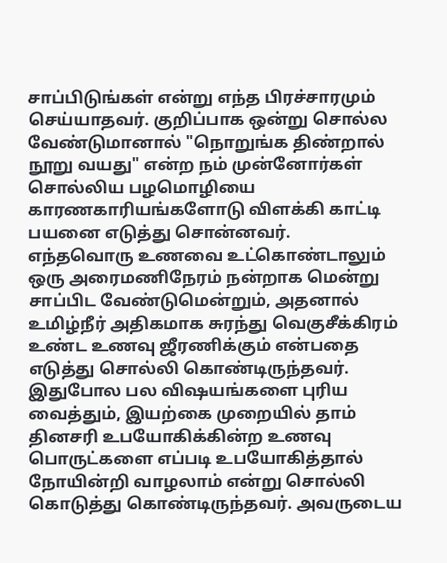சாப்பிடுங்கள் என்று எந்த பிரச்சாரமும் செய்யாதவர். குறிப்பாக ஒன்று சொல்ல வேண்டுமானால் "நொறுங்க திண்றால் நூறு வயது" என்ற நம் முன்னோர்கள் சொல்லிய பழமொழியை காரணகாரியங்களோடு விளக்கி காட்டி பயனை எடுத்து சொன்னவர்.
எந்தவொரு உணவை உட்கொண்டாலும் ஒரு அரைமணிநேரம் நன்றாக மென்று சாப்பிட வேண்டுமென்றும், அதனால் உமிழ்நீர் அதிகமாக சுரந்து வெகுசீக்கிரம் உண்ட உணவு ஜீரணிக்கும் என்பதை எடுத்து சொல்லி கொண்டிருந்தவர்.
இதுபோல பல விஷயங்களை புரிய வைத்தும், இயற்கை முறையில் தாம் தினசரி உபயோகிக்கின்ற உணவு பொருட்களை எப்படி உபயோகித்தால் நோயின்றி வாழலாம் என்று சொல்லி கொடுத்து கொண்டிருந்தவர். அவருடைய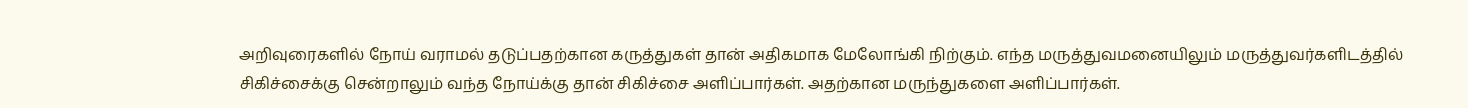அறிவுரைகளில் நோய் வராமல் தடுப்பதற்கான கருத்துகள் தான் அதிகமாக மேலோங்கி நிற்கும். எந்த மருத்துவமனையிலும் மருத்துவர்களிடத்தில் சிகிச்சைக்கு சென்றாலும் வந்த நோய்க்கு தான் சிகிச்சை அளிப்பார்கள். அதற்கான மருந்துகளை அளிப்பார்கள்.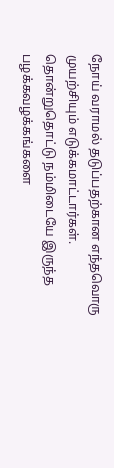நோய் வராமல் தடுப்பதற்கான எந்தவொரு முயற்சியும் எடுக்கமாட்டார்கள்.
தொன்றுதொட்டு நம்மிடையே இருந்த பழக்கவழக்கங்களை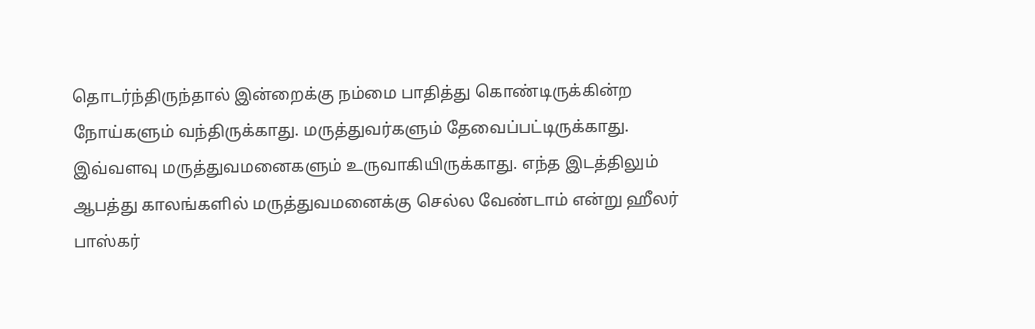தொடர்ந்திருந்தால் இன்றைக்கு நம்மை பாதித்து கொண்டிருக்கின்ற நோய்களும் வந்திருக்காது. மருத்துவர்களும் தேவைப்பட்டிருக்காது. இவ்வளவு மருத்துவமனைகளும் உருவாகியிருக்காது. எந்த இடத்திலும் ஆபத்து காலங்களில் மருத்துவமனைக்கு செல்ல வேண்டாம் என்று ஹீலர் பாஸ்கர்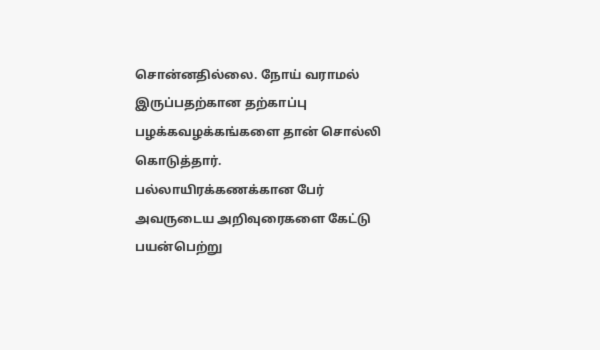சொன்னதில்லை. நோய் வராமல் இருப்பதற்கான தற்காப்பு பழக்கவழக்கங்களை தான் சொல்லி கொடுத்தார்.
பல்லாயிரக்கணக்கான பேர் அவருடைய அறிவுரைகளை கேட்டு பயன்பெற்று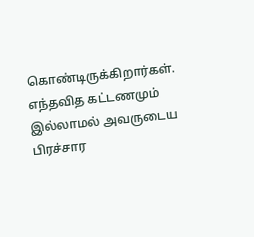கொண்டிருக்கிறார்கள். எந்தவித கட்டணமும் இல்லாமல் அவருடைய பிரச்சார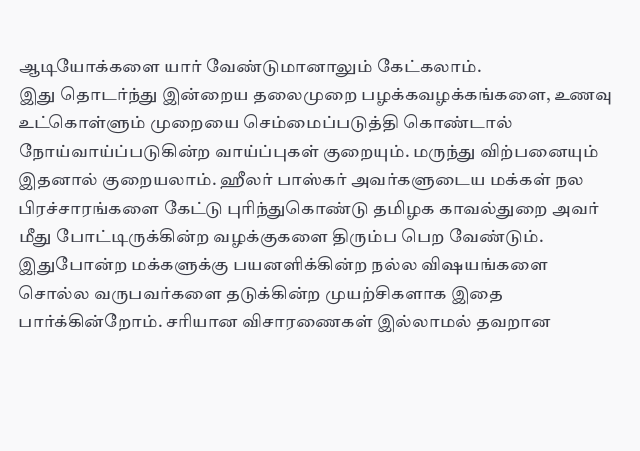ஆடியோக்களை யார் வேண்டுமானாலும் கேட்கலாம்.
இது தொடர்ந்து இன்றைய தலைமுறை பழக்கவழக்கங்களை, உணவு உட்கொள்ளும் முறையை செம்மைப்படுத்தி கொண்டால் நோய்வாய்ப்படுகின்ற வாய்ப்புகள் குறையும். மருந்து விற்பனையும் இதனால் குறையலாம். ஹீலர் பாஸ்கர் அவர்களுடைய மக்கள் நல பிரச்சாரங்களை கேட்டு புரிந்துகொண்டு தமிழக காவல்துறை அவர் மீது போட்டிருக்கின்ற வழக்குகளை திரும்ப பெற வேண்டும்.
இதுபோன்ற மக்களுக்கு பயனளிக்கின்ற நல்ல விஷயங்களை சொல்ல வருபவர்களை தடுக்கின்ற முயற்சிகளாக இதை பார்க்கின்றோம். சரியான விசாரணைகள் இல்லாமல் தவறான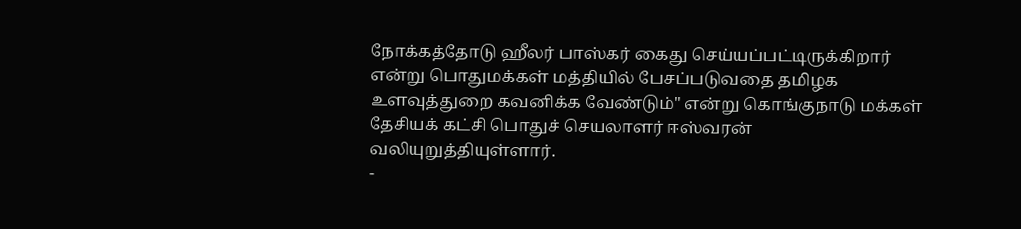நோக்கத்தோடு ஹீலர் பாஸ்கர் கைது செய்யப்பட்டிருக்கிறார் என்று பொதுமக்கள் மத்தியில் பேசப்படுவதை தமிழக உளவுத்துறை கவனிக்க வேண்டும்" என்று கொங்குநாடு மக்கள் தேசியக் கட்சி பொதுச் செயலாளர் ஈஸ்வரன் வலியுறுத்தியுள்ளார்.
-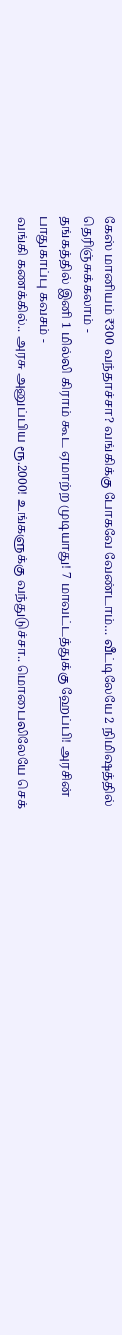கேஸ் மானியம் ₹300 வந்தாச்சா? வங்கிக்கு போகவே வேண்டாம்… வீட்டிலேயே 2 நிமிஷத்தில் தெரிஞ்சுக்கலாம் -
தங்கத்தில் இனி 1 மில்லி கிராம் கூட ஏமாற்ற முடியாது! 7 மாவட்டத்துக்கு ஹேப்பி! அரசின் பாதுகாப்பு கவசம் -
வங்கி கணக்கில்.. அரசு அனுப்பிய ரூ.2000! உங்களுக்கு வந்துடுச்சா.. மொபைலிலேயே செக்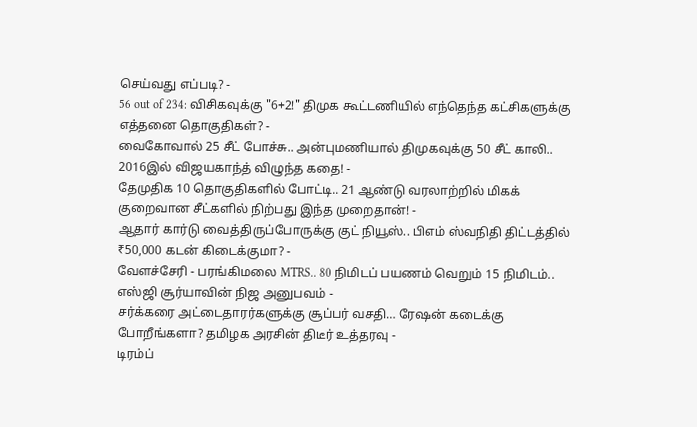செய்வது எப்படி? -
56 out of 234: விசிகவுக்கு "6+2!" திமுக கூட்டணியில் எந்தெந்த கட்சிகளுக்கு எத்தனை தொகுதிகள்? -
வைகோவால் 25 சீட் போச்சு.. அன்புமணியால் திமுகவுக்கு 50 சீட் காலி.. 2016இல் விஜயகாந்த் விழுந்த கதை! -
தேமுதிக 10 தொகுதிகளில் போட்டி.. 21 ஆண்டு வரலாற்றில் மிகக் குறைவான சீட்களில் நிற்பது இந்த முறைதான்! -
ஆதார் கார்டு வைத்திருப்போருக்கு குட் நியூஸ்.. பிஎம் ஸ்வநிதி திட்டத்தில் ₹50,000 கடன் கிடைக்குமா? -
வேளச்சேரி - பரங்கிமலை MTRS.. 80 நிமிடப் பயணம் வெறும் 15 நிமிடம்.. எஸ்ஜி சூர்யாவின் நிஜ அனுபவம் -
சர்க்கரை அட்டைதாரர்களுக்கு சூப்பர் வசதி… ரேஷன் கடைக்கு போறீங்களா? தமிழக அரசின் திடீர் உத்தரவு -
டிரம்ப்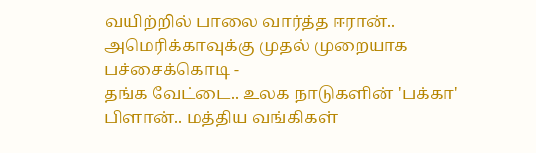வயிற்றில் பாலை வார்த்த ஈரான்.. அமெரிக்காவுக்கு முதல் முறையாக பச்சைக்கொடி -
தங்க வேட்டை.. உலக நாடுகளின் 'பக்கா' பிளான்.. மத்திய வங்கிகள்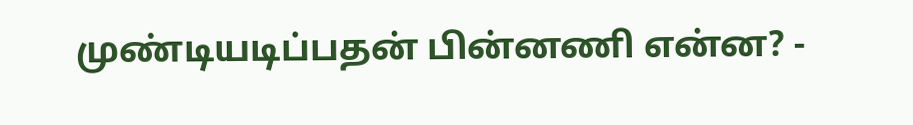முண்டியடிப்பதன் பின்னணி என்ன? -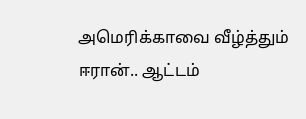அமெரிக்காவை வீழ்த்தும் ஈரான்.. ஆட்டம்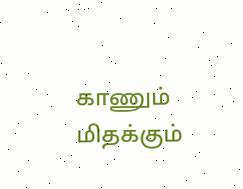காணும் மிதக்கும்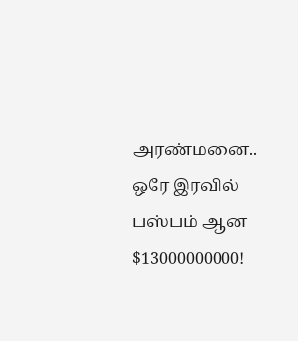அரண்மனை.. ஒரே இரவில் பஸ்பம் ஆன $13000000000!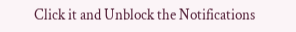Click it and Unblock the Notifications